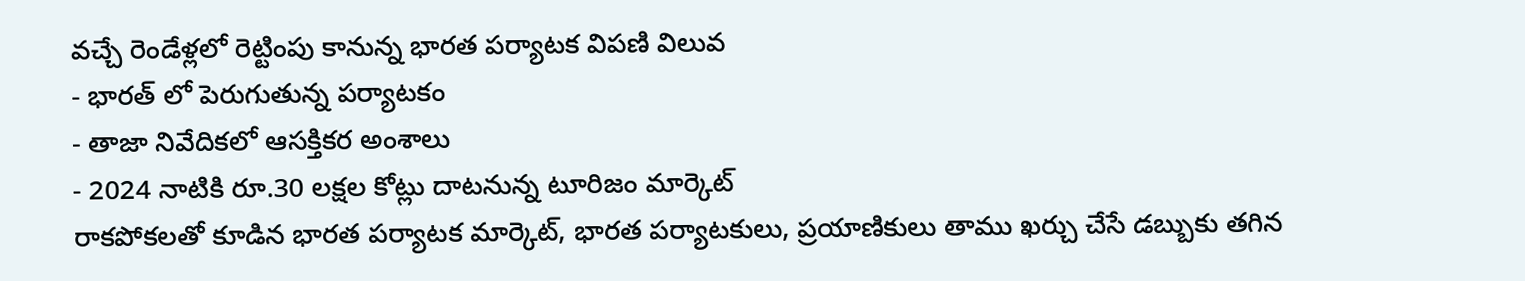వచ్చే రెండేళ్లలో రెట్టింపు కానున్న భారత పర్యాటక విపణి విలువ
- భారత్ లో పెరుగుతున్న పర్యాటకం
- తాజా నివేదికలో ఆసక్తికర అంశాలు
- 2024 నాటికి రూ.30 లక్షల కోట్లు దాటనున్న టూరిజం మార్కెట్
రాకపోకలతో కూడిన భారత పర్యాటక మార్కెట్, భారత పర్యాటకులు, ప్రయాణికులు తాము ఖర్చు చేసే డబ్బుకు తగిన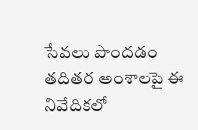సేవలు పొందడం తదితర అంశాలపై ఈ నివేదికలో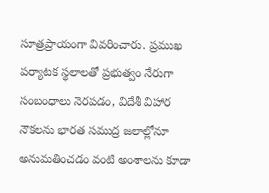సూత్రప్రాయంగా వివరించారు. ప్రముఖ పర్యాటక స్థలాలతో ప్రభుత్వం నేరుగా సంబంధాలు నెరపడం, విదేశీ విహార నౌకలను భారత సముద్ర జలాల్లోనూ అనుమతించడం వంటి అంశాలను కూడా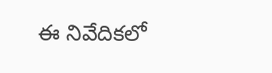ఈ నివేదికలో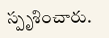స్పృశించారు.